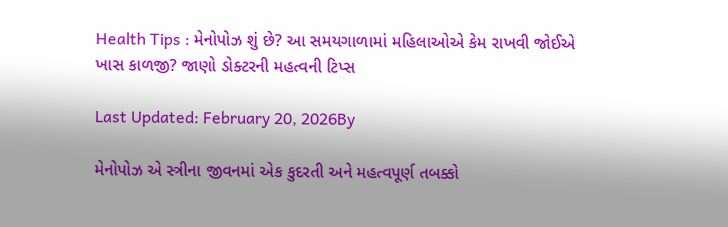Health Tips : મેનોપોઝ શું છે? આ સમયગાળામાં મહિલાઓએ કેમ રાખવી જોઈએ ખાસ કાળજી? જાણો ડોક્ટરની મહત્વની ટિપ્સ

Last Updated: February 20, 2026By

મેનોપોઝ એ સ્ત્રીના જીવનમાં એક કુદરતી અને મહત્વપૂર્ણ તબક્કો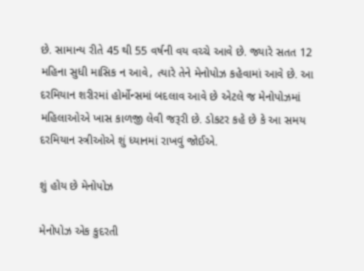છે. સામાન્ય રીતે 45 થી 55 વર્ષની વય વચ્ચે આવે છે. જ્યારે સતત 12 મહિના સુધી માસિક ન આવે, ત્યારે તેને મેનોપોઝ કહેવામાં આવે છે. આ દરમિયાન શરીરમાં હોર્મોન્સમાં બદલાવ આવે છે એટલે જ મેનોપોઝમાં મહિલાઓએ ખાસ કાળજી લેવી જરૂરી છે. ડોકટર કહે છે કે આ સમય દરમિયાન સ્ત્રીઓએ શું ધ્યાનમાં રાખવું જોઈએ.

શું હોય છે મેનોપોઝ

મેનોપોઝ એક કુદરતી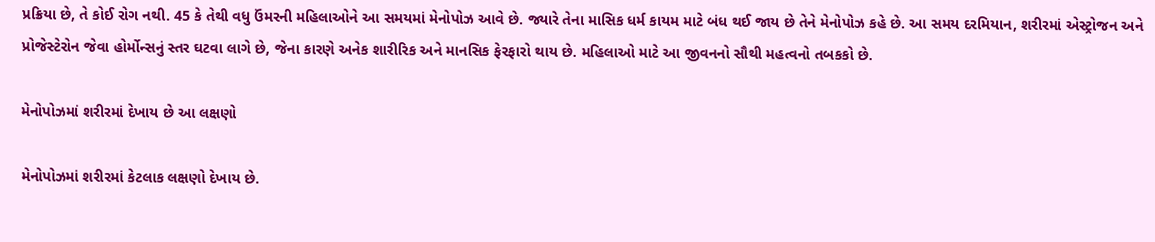પ્રક્રિયા છે, તે કોઈ રોગ નથી. 45 કે તેથી વધુ ઉંમરની મહિલાઓને આ સમયમાં મેનોપોઝ આવે છે. જ્યારે તેના માસિક ધર્મ કાયમ માટે બંધ થઈ જાય છે તેને મેનોપોઝ કહે છે. આ સમય દરમિયાન, શરીરમાં એસ્ટ્રોજન અને પ્રોજેસ્ટેરોન જેવા હોર્મોન્સનું સ્તર ઘટવા લાગે છે, જેના કારણે અનેક શારીરિક અને માનસિક ફેરફારો થાય છે. મહિલાઓ માટે આ જીવનનો સૌથી મહત્વનો તબકકો છે.

મેનોપોઝમાં શરીરમાં દેખાય છે આ લક્ષણો

મેનોપોઝમાં શરીરમાં કેટલાક લક્ષણો દેખાય છે.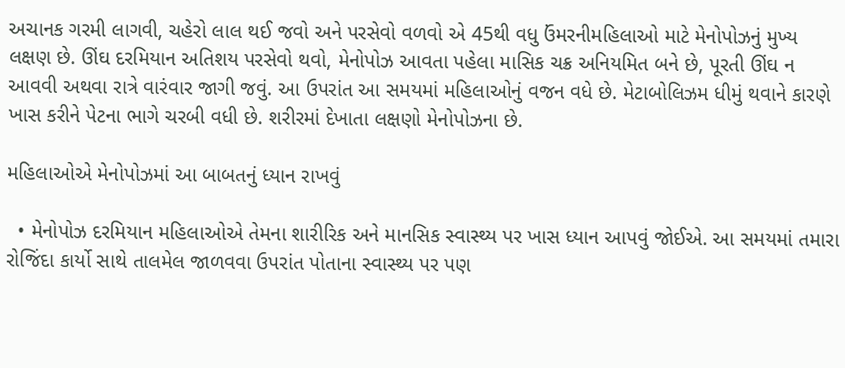અચાનક ગરમી લાગવી, ચહેરો લાલ થઈ જવો અને પરસેવો વળવો એ 45થી વધુ ઉંમરનીમહિલાઓ માટે મેનોપોઝનું મુખ્ય લક્ષણ છે. ઊંઘ દરમિયાન અતિશય પરસેવો થવો, મેનોપોઝ આવતા પહેલા માસિક ચક્ર અનિયમિત બને છે, પૂરતી ઊંઘ ન આવવી અથવા રાત્રે વારંવાર જાગી જવું. આ ઉપરાંત આ સમયમાં મહિલાઓનું વજન વધે છે. મેટાબોલિઝમ ધીમું થવાને કારણે ખાસ કરીને પેટના ભાગે ચરબી વધી છે. શરીરમાં દેખાતા લક્ષણો મેનોપોઝના છે.

મહિલાઓએ મેનોપોઝમાં આ બાબતનું ધ્યાન રાખવું

  • મેનોપોઝ દરમિયાન મહિલાઓએ તેમના શારીરિક અને માનસિક સ્વાસ્થ્ય પર ખાસ ધ્યાન આપવું જોઈએ. આ સમયમાં તમારા રોજિંદા કાર્યો સાથે તાલમેલ જાળવવા ઉપરાંત પોતાના સ્વાસ્થ્ય પર પણ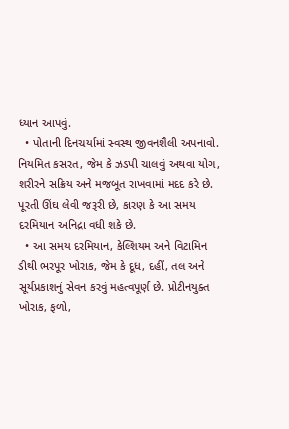ધ્યાન આપવું.
  • પોતાની દિનચર્યામાં સ્વસ્થ જીવનશૈલી અપનાવો.  નિયમિત કસરત, જેમ કે ઝડપી ચાલવું અથવા યોગ, શરીરને સક્રિય અને મજબૂત રાખવામાં મદદ કરે છે. પૂરતી ઊંઘ લેવી જરૂરી છે, કારણ કે આ સમય દરમિયાન અનિદ્રા વધી શકે છે.
  • આ સમય દરમિયાન, કેલ્શિયમ અને વિટામિન ડીથી ભરપૂર ખોરાક, જેમ કે દૂધ, દહીં, તલ અને સૂર્યપ્રકાશનું સેવન કરવું મહત્વપૂર્ણ છે. પ્રોટીનયુક્ત ખોરાક, ફળો,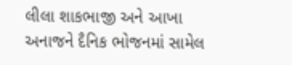લીલા શાકભાજી અને આખા અનાજને દૈનિક ભોજનમાં સામેલ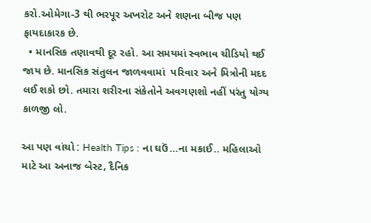કરો.ઓમેગા-3 થી ભરપૂર અખરોટ અને શણના બીજ પણ ફાયદાકારક છે.
  • માનસિક તણાવથી દૂર રહો. આ સમયમાં સ્વભાવ ચીડિયો થઈ જાય છે. માનસિક સંતુલન જાળવવામાં  પરિવાર અને મિત્રોની મદદ લઈ શકો છો. તમારા શરીરના સંકેતોને અવગણશો નહીં પરંતુ યોગ્ય કાળજી લો.

આ પણ વાંચો : Health Tips : ના ઘઉં…ના મકાઈ.. મહિલાઓ માટે આ અનાજ બેસ્ટ, દૈનિક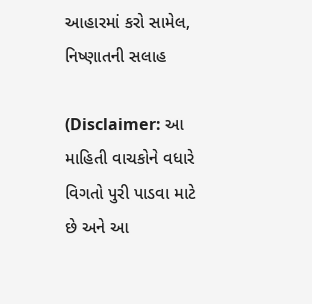આહારમાં કરો સામેલ, નિષ્ણાતની સલાહ

(Disclaimer: આ માહિતી વાચકોને વધારે વિગતો પુરી પાડવા માટે છે અને આ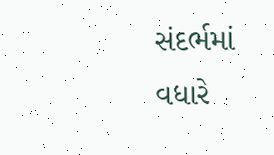સંદર્ભમાં વધારે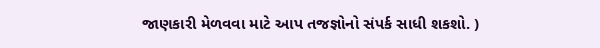જાણકારી મેળવવા માટે આપ તજજ્ઞોનો સંપર્ક સાધી શકશો. )